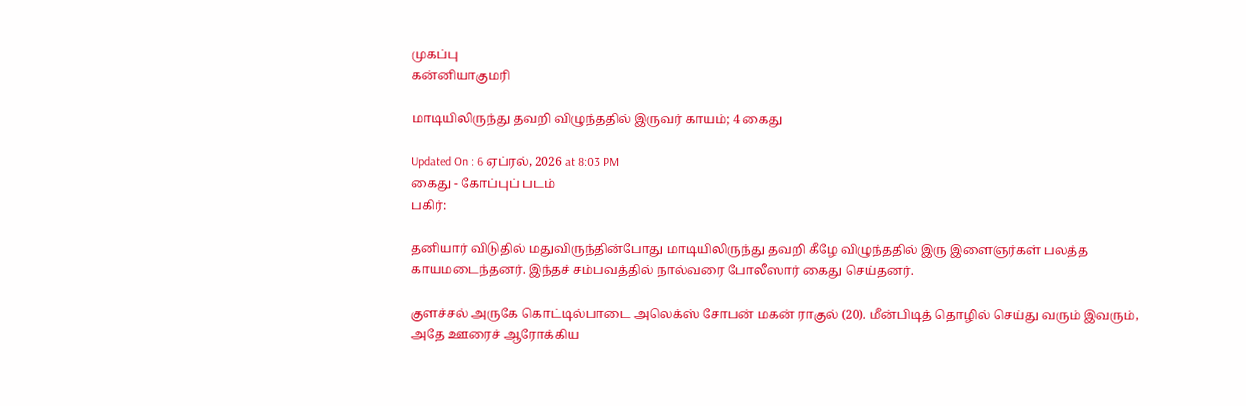முகப்பு
கன்னியாகுமரி

மாடியிலிருந்து தவறி விழுந்ததில் இருவர் காயம்; 4 கைது

Updated On : 6 ஏப்ரல், 2026 at 8:03 PM
கைது - கோப்புப் படம்
பகிர்:

தனியார் விடுதில் மதுவிருந்தின்போது மாடியிலிருந்து தவறி கீழே விழுந்ததில் இரு இளைஞர்கள் பலத்த காயமடைந்தனர். இந்தச் சம்பவத்தில் நால்வரை போலீஸார் கைது செய்தனர்.

குளச்சல் அருகே கொட்டில்பாடை அலெக்ஸ் சோபன் மகன் ராகுல் (20). மீன்பிடித் தொழில் செய்து வரும் இவரும், அதே ஊரைச் ஆரோக்கிய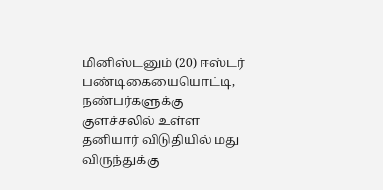மினிஸ்டனும் (20) ஈஸ்டர் பண்டிகையையொட்டி, நண்பர்களுக்கு குளச்சலில் உள்ள தனியார் விடுதியில் மது விருந்துக்கு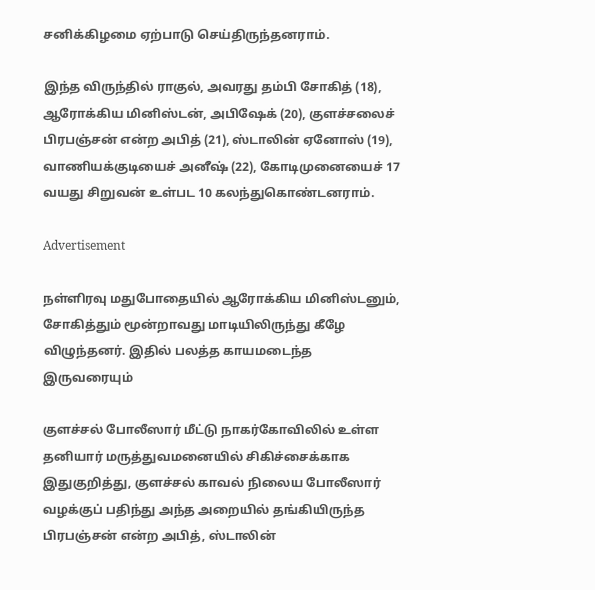சனிக்கிழமை ஏற்பாடு செய்திருந்தனராம்.

இந்த விருந்தில் ராகுல், அவரது தம்பி சோகித் (18), ஆரோக்கிய மினிஸ்டன், அபிஷேக் (20), குளச்சலைச் பிரபஞ்சன் என்ற அபித் (21), ஸ்டாலின் ஏனோஸ் (19), வாணியக்குடியைச் அனீஷ் (22), கோடிமுனையைச் 17 வயது சிறுவன் உள்பட 10 கலந்துகொண்டனராம்.

Advertisement

நள்ளிரவு மதுபோதையில் ஆரோக்கிய மினிஸ்டனும், சோகித்தும் மூன்றாவது மாடியிலிருந்து கீழே விழுந்தனர். இதில் பலத்த காயமடைந்த இருவரையும்

குளச்சல் போலீஸார் மீட்டு நாகர்கோவிலில் உள்ள தனியார் மருத்துவமனையில் சிகிச்சைக்காக இதுகுறித்து, குளச்சல் காவல் நிலைய போலீஸார் வழக்குப் பதிந்து அந்த அறையில் தங்கியிருந்த பிரபஞ்சன் என்ற அபித், ஸ்டாலின்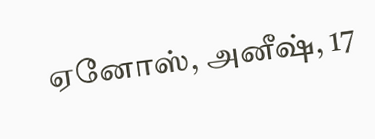ஏனோஸ், அனீஷ், 17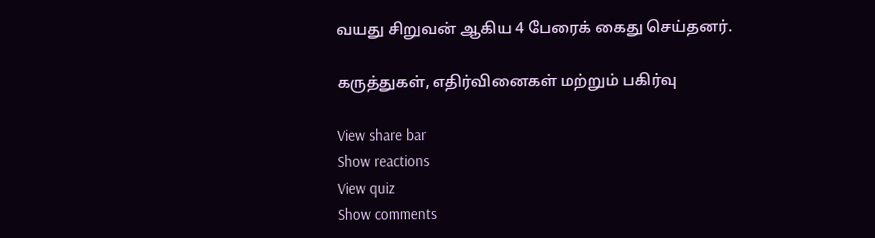வயது சிறுவன் ஆகிய 4 பேரைக் கைது செய்தனர்.

கருத்துகள், எதிர்வினைகள் மற்றும் பகிர்வு

View share bar
Show reactions
View quiz
Show comments